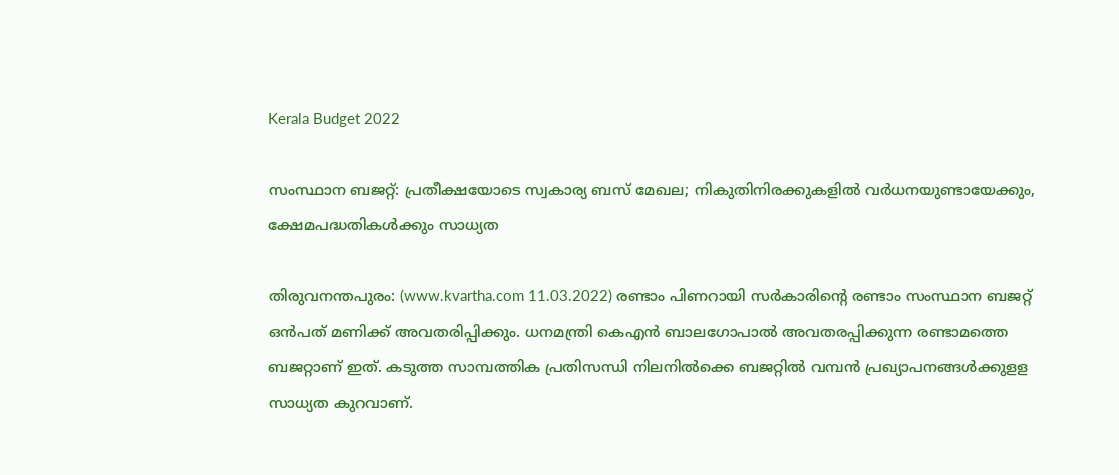Kerala Budget 2022

സംസ്ഥാന ബജറ്റ്: പ്രതീക്ഷയോടെ സ്വകാര്യ ബസ് മേഖല; നികുതിനിരക്കുകളില്‍ വര്‍ധനയുണ്ടായേക്കും, ക്ഷേമപദ്ധതികള്‍ക്കും സാധ്യത

തിരുവനന്തപുരം: (www.kvartha.com 11.03.2022) രണ്ടാം പിണറായി സര്‍കാരിന്റെ രണ്ടാം സംസ്ഥാന ബജറ്റ് ഒന്‍പത് മണിക്ക് അവതരിപ്പിക്കും. ധനമന്ത്രി കെഎന്‍ ബാലഗോപാല്‍ അവതരപ്പിക്കുന്ന രണ്ടാമത്തെ ബജറ്റാണ് ഇത്. കടുത്ത സാമ്പത്തിക പ്രതിസന്ധി നിലനില്‍ക്കെ ബജറ്റില്‍ വമ്പന്‍ പ്രഖ്യാപനങ്ങള്‍ക്കുളള സാധ്യത കുറവാണ്.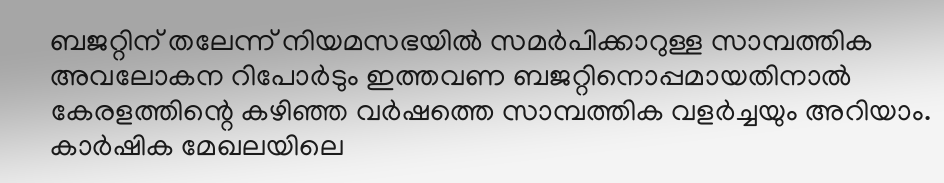ബജറ്റിന് തലേന്ന് നിയമസഭയില്‍ സമര്‍പിക്കാറുള്ള സാമ്പത്തിക അവലോകന റിപോര്‍ടും ഇത്തവണ ബജറ്റിനൊപ്പമായതിനാല്‍ കേരളത്തിന്റെ കഴിഞ്ഞ വര്‍ഷത്തെ സാമ്പത്തിക വളര്‍ച്ചയും അറിയാം. കാര്‍ഷിക മേഖലയിലെ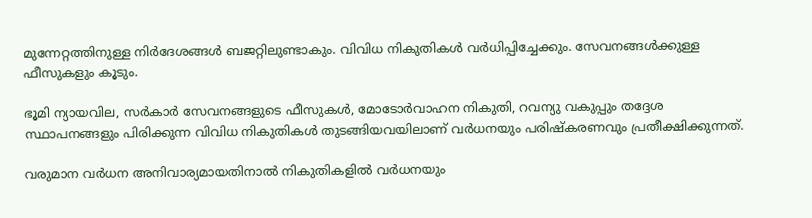മുന്നേറ്റത്തിനുള്ള നിര്‍ദേശങ്ങള്‍ ബജറ്റിലുണ്ടാകും. വിവിധ നികുതികള്‍ വര്‍ധിപ്പിച്ചേക്കും. സേവനങ്ങള്‍ക്കുള്ള ഫീസുകളും കൂടും.

ഭൂമി ന്യായവില, സര്‍കാര്‍ സേവനങ്ങളുടെ ഫീസുകള്‍, മോടോര്‍വാഹന നികുതി, റവന്യു വകുപ്പും തദ്ദേശ സ്ഥാപനങ്ങളും പിരിക്കുന്ന വിവിധ നികുതികള്‍ തുടങ്ങിയവയിലാണ് വര്‍ധനയും പരിഷ്‌കരണവും പ്രതീക്ഷിക്കുന്നത്.

വരുമാന വര്‍ധന അനിവാര്യമായതിനാല്‍ നികുതികളില്‍ വര്‍ധനയും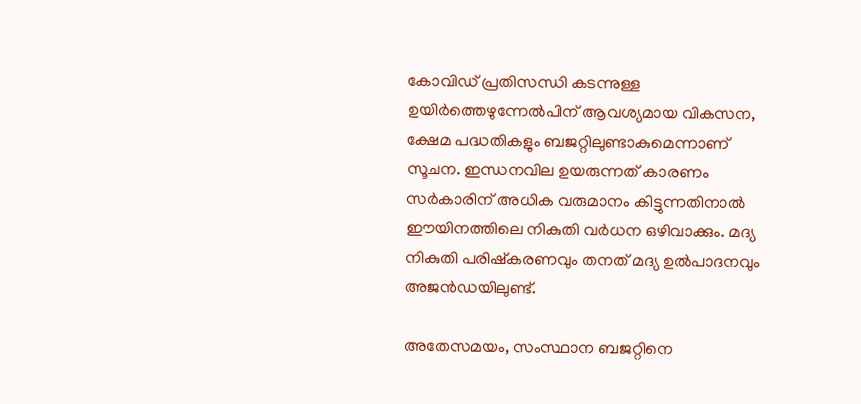കോവിഡ് പ്രതിസന്ധി കടന്നുള്ള ഉയിര്‍ത്തെഴുന്നേല്‍പിന് ആവശ്യമായ വികസന, ക്ഷേമ പദ്ധതികളും ബജറ്റിലുണ്ടാകുമെന്നാണ് സൂചന. ഇന്ധനവില ഉയരുന്നത് കാരണം സര്‍കാരിന് അധിക വരുമാനം കിട്ടുന്നതിനാല്‍ ഈയിനത്തിലെ നികുതി വര്‍ധന ഒഴിവാക്കും. മദ്യ നികുതി പരിഷ്‌കരണവും തനത് മദ്യ ഉല്‍പാദനവും അജന്‍ഡയിലുണ്ട്.

അതേസമയം, സംസ്ഥാന ബജറ്റിനെ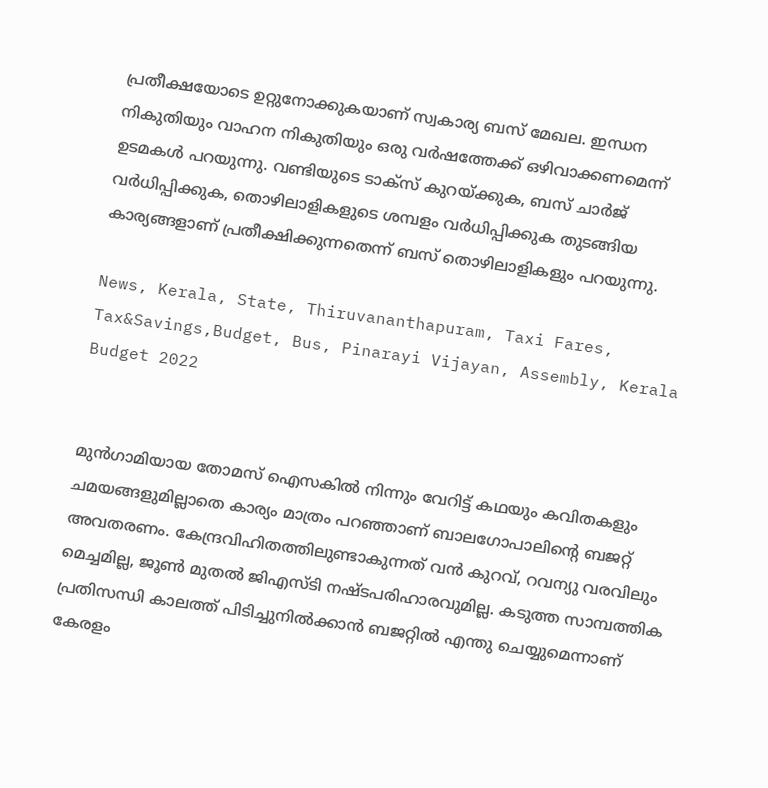പ്രതീക്ഷയോടെ ഉറ്റുനോക്കുകയാണ് സ്വകാര്യ ബസ് മേഖല. ഇന്ധന നികുതിയും വാഹന നികുതിയും ഒരു വര്‍ഷത്തേക്ക് ഒഴിവാക്കണമെന്ന് ഉടമകള്‍ പറയുന്നു. വണ്ടിയുടെ ടാക്സ് കുറയ്ക്കുക, ബസ് ചാര്‍ജ് വര്‍ധിപ്പിക്കുക, തൊഴിലാളികളുടെ ശമ്പളം വര്‍ധിപ്പിക്കുക തുടങ്ങിയ കാര്യങ്ങളാണ് പ്രതീക്ഷിക്കുന്നതെന്ന് ബസ് തൊഴിലാളികളും പറയുന്നു.

News, Kerala, State, Thiruvananthapuram, Taxi Fares, Tax&Savings,Budget, Bus, Pinarayi Vijayan, Assembly, Kerala Budget 2022


മുന്‍ഗാമിയായ തോമസ് ഐസകില്‍ നിന്നും വേറിട്ട് കഥയും കവിതകളും ചമയങ്ങളുമില്ലാതെ കാര്യം മാത്രം പറഞ്ഞാണ് ബാലഗോപാലിന്റെ ബജറ്റ് അവതരണം. കേന്ദ്രവിഹിതത്തിലുണ്ടാകുന്നത് വന്‍ കുറവ്, റവന്യു വരവിലും മെച്ചമില്ല, ജൂണ്‍ മുതല്‍ ജിഎസ്ടി നഷ്ടപരിഹാരവുമില്ല. കടുത്ത സാമ്പത്തിക പ്രതിസന്ധി കാലത്ത് പിടിച്ചുനില്‍ക്കാന്‍ ബജറ്റില്‍ എന്തു ചെയ്യുമെന്നാണ് കേരളം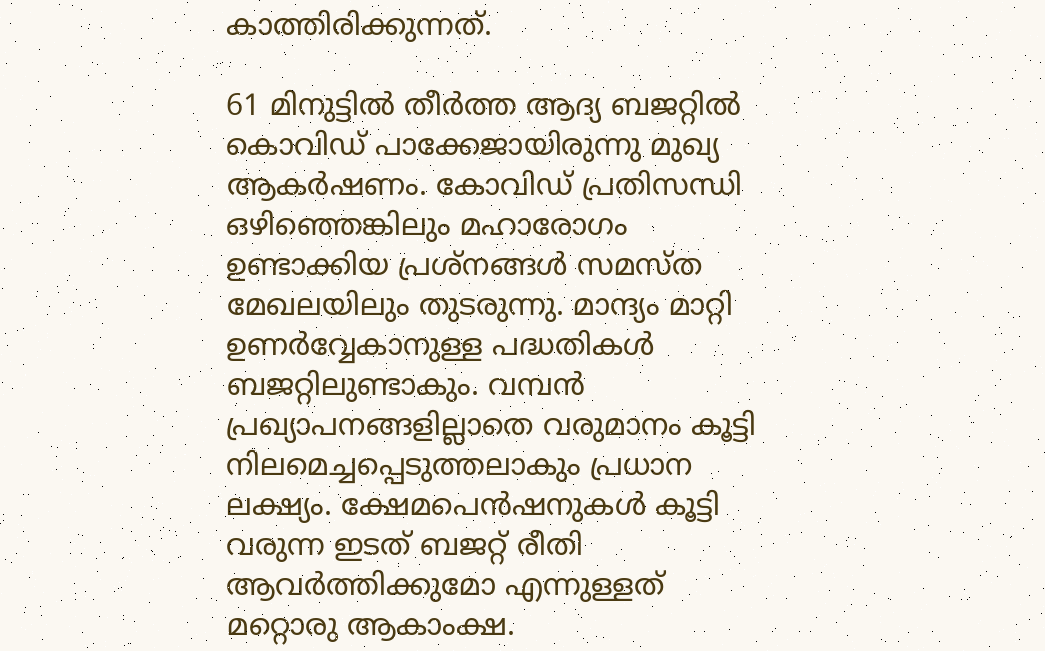കാത്തിരിക്കുന്നത്.

61 മിനുട്ടില്‍ തീര്‍ത്ത ആദ്യ ബജറ്റില്‍ കൊവിഡ് പാക്കേജായിരുന്നു മുഖ്യ ആകര്‍ഷണം. കോവിഡ് പ്രതിസന്ധി ഒഴിഞ്ഞെങ്കിലും മഹാരോഗം ഉണ്ടാക്കിയ പ്രശ്‌നങ്ങള്‍ സമസ്ത മേഖലയിലും തുടരുന്നു. മാന്ദ്യം മാറ്റി ഉണര്‍വ്വേകാനുള്ള പദ്ധതികള്‍ ബജറ്റിലുണ്ടാകും. വമ്പന്‍ പ്രഖ്യാപനങ്ങളില്ലാതെ വരുമാനം കൂട്ടി നിലമെച്ചപ്പെടുത്തലാകും പ്രധാന ലക്ഷ്യം. ക്ഷേമപെന്‍ഷനുകള്‍ കൂട്ടി വരുന്ന ഇടത് ബജറ്റ് രീതി ആവര്‍ത്തിക്കുമോ എന്നുള്ളത് മറ്റൊരു ആകാംക്ഷ.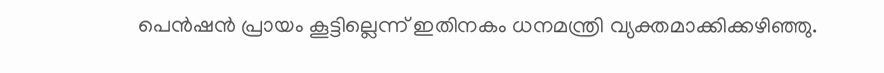പെന്‍ഷന്‍ പ്രായം കൂട്ടില്ലെന്ന് ഇതിനകം ധനമന്ത്രി വ്യക്തമാക്കിക്കഴിഞ്ഞു.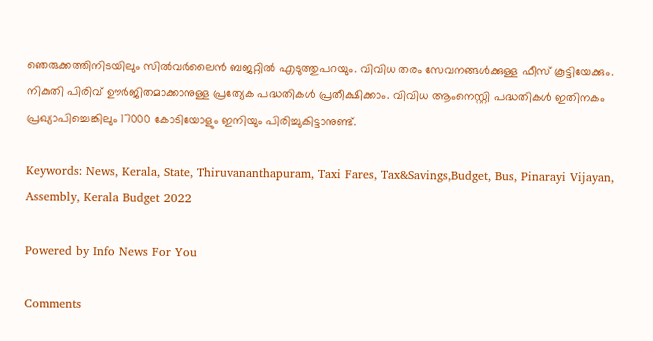ഞെരുക്കത്തിനിടയിലും സില്‍വര്‍ലൈന്‍ ബജറ്റില്‍ എടുത്തുപറയും. വിവിധ തരം സേവനങ്ങള്‍ക്കുള്ള ഫീസ് കൂട്ടിയേക്കും. നികുതി പിരിവ് ഊര്‍ജിതമാക്കാനുള്ള പ്രത്യേക പദ്ധതികള്‍ പ്രതീക്ഷിക്കാം. വിവിധ ആംനെസ്റ്റി പദ്ധതികള്‍ ഇതിനകം പ്രഖ്യാപിച്ചെങ്കിലും 17000 കോടിയോളും ഇനിയും പിരിച്ചുകിട്ടാനുണ്ട്.

Keywords: News, Kerala, State, Thiruvananthapuram, Taxi Fares, Tax&Savings,Budget, Bus, Pinarayi Vijayan, Assembly, Kerala Budget 2022

Powered by Info News For You

Comments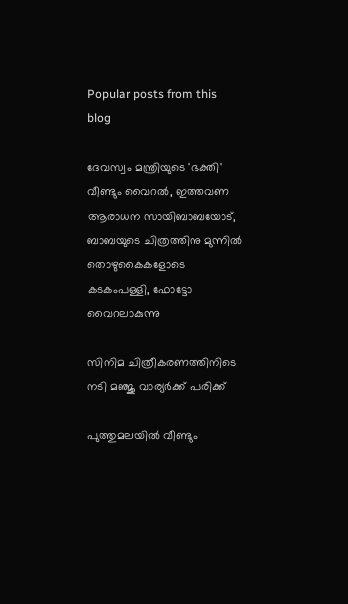Popular posts from this blog

ദേവസ്വം മന്ത്രിയുടെ 'ഭക്തി' വീണ്ടും വൈറല്‍, ഇത്തവണ ആരാധന സായിബാബയോട്, ബാബയുടെ ചിത്രത്തിനു മുന്നില്‍ തൊഴുകൈകളോടെ കടകംപള്ളി, ഫോട്ടോ വൈറലാകുന്നു

സിനിമ ചിത്രീകരണത്തിനിടെ നടി മഞ്ജു വാര്യര്‍ക്ക് പരിക്ക്

പുത്തുമലയില്‍ വീണ്ടും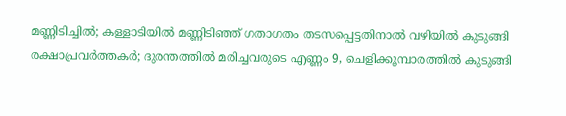മണ്ണിടിച്ചില്‍; കള്ളാടിയില്‍ മണ്ണിടിഞ്ഞ് ഗതാഗതം തടസപ്പെട്ടതിനാല്‍ വഴിയില്‍ കുടുങ്ങി രക്ഷാപ്രവര്‍ത്തകര്‍; ദുരന്തത്തില്‍ മരിച്ചവരുടെ എണ്ണം 9, ചെളിക്കൂമ്പാരത്തില്‍ കുടുങ്ങി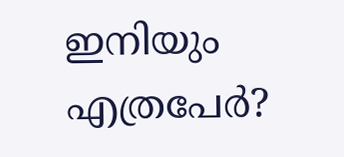ഇനിയും എത്രപേര്‍?